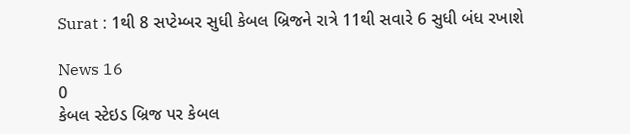Surat : 1થી 8 સપ્ટેમ્બર સુધી કેબલ બ્રિજને રાત્રે 11થી સવારે 6 સુધી બંધ રખાશે

News 16
0
કેબલ સ્ટેઇડ બ્રિજ પર કેબલ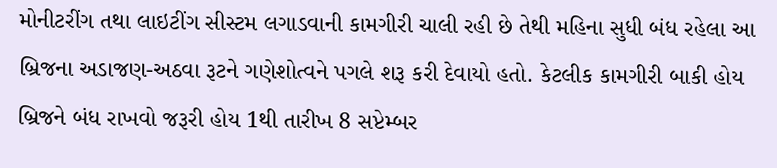મોનીટરીંગ તથા લાઇટીંગ સીસ્ટમ લગાડવાની કામગીરી ચાલી રહી છે તેથી મહિના સુધી બંધ રહેલા આ બ્રિજના અડાજણ-અઠવા રૂટને ગણેશોત્વને પગલે શરૂ કરી દેવાયો હતો. કેટલીક કામગીરી બાકી હોય બ્રિજને બંધ રાખવો જરૂરી હોય 1થી તારીખ 8 સપ્ટેમ્બર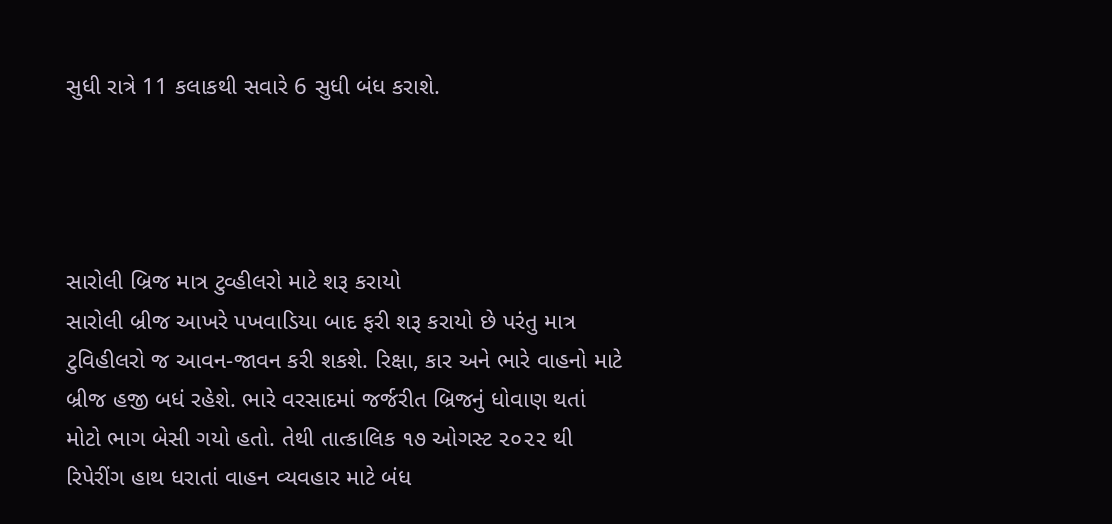સુધી રાત્રે 11 કલાકથી સવારે 6 સુધી બંધ કરાશે.




સારોલી બ્રિજ માત્ર ટુવ્હીલરો માટે શરૂ કરાયો
સારોલી બ્રીજ આખરે પખવાડિયા બાદ ફરી શરૂ કરાયો છે પરંતુ માત્ર ટુવિહીલરો જ આવન-જાવન કરી શકશે. રિક્ષા, કાર અને ભારે વાહનો માટે બ્રીજ હજી બધં રહેશે. ભારે વરસાદમાં જર્જરીત બ્રિજનું ધોવાણ થતાં મોટો ભાગ બેસી ગયો હતો. તેથી તાત્કાલિક ૧૭ ઓગસ્ટ ૨૦૨૨ થી રિપેરીંગ હાથ ધરાતાં વાહન વ્યવહાર માટે બંધ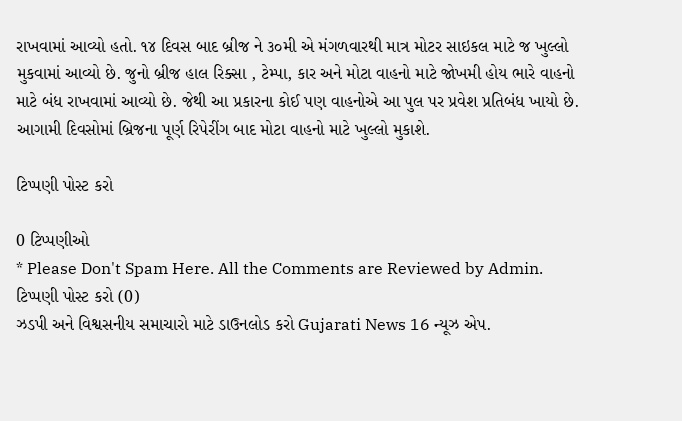રાખવામાં આવ્યો હતો. ૧૪ દિવસ બાદ બ્રીજ ને ૩૦મી એ મંગળવારથી માત્ર મોટર સાઇકલ માટે જ ખુલ્લો મુકવામાં આવ્યો છે. જુનો બ્રીજ હાલ રિક્સા , ટેમ્પા, કાર અને મોટા વાહનો માટે જોખમી હોય ભારે વાહનો માટે બંધ રાખવામાં આવ્યો છે. જેથી આ પ્રકારના કોઈ પણ વાહનોએ આ પુલ પર પ્રવેશ પ્રતિબંધ ખાયો છે. આગામી દિવસોમાં બ્રિજના પૂર્ણ રિપેરીંગ બાદ મોટા વાહનો માટે ખુલ્લો મુકાશે.

ટિપ્પણી પોસ્ટ કરો

0 ટિપ્પણીઓ
* Please Don't Spam Here. All the Comments are Reviewed by Admin.
ટિપ્પણી પોસ્ટ કરો (0)
ઝડપી અને વિશ્વસનીય સમાચારો માટે ડાઉનલોડ કરો Gujarati News 16 ન્યૂઝ એપ.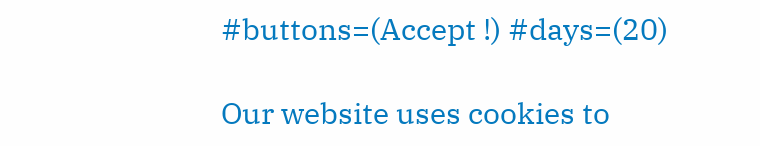#buttons=(Accept !) #days=(20)

Our website uses cookies to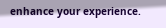enhance your experience.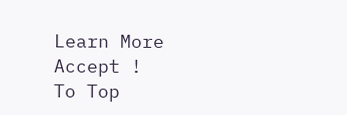Learn More
Accept !
To Top